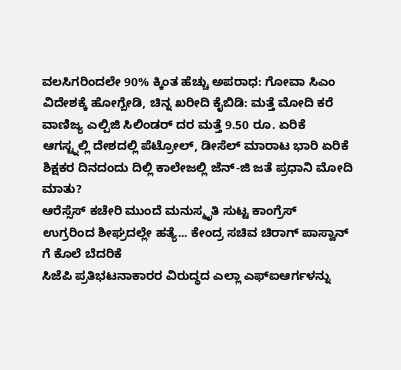ವಲಸಿಗರಿಂದಲೇ 90% ಕ್ಕಿಂತ ಹೆಚ್ಚು ಅಪರಾಧ: ಗೋವಾ ಸಿಎಂ
ವಿದೇಶಕ್ಕೆ ಹೋಗ್ಬೇಡಿ, ಚಿನ್ನ ಖರೀದಿ ಕೈಬಿಡಿ: ಮತ್ತೆ ಮೋದಿ ಕರೆ
ವಾಣಿಜ್ಯ ಎಲ್ಪಿಜಿ ಸಿಲಿಂಡರ್ ದರ ಮತ್ತೆ 9.50 ರೂ. ಏರಿಕೆ
ಆಗಸ್ಟ್ನಲ್ಲಿ ದೇಶದಲ್ಲಿ ಪೆಟ್ರೋಲ್, ಡೀಸೆಲ್ ಮಾರಾಟ ಭಾರಿ ಏರಿಕೆ
ಶಿಕ್ಷಕರ ದಿನದಂದು ದಿಲ್ಲಿ ಕಾಲೇಜಲ್ಲಿ ಜೆನ್-ಜಿ ಜತೆ ಪ್ರಧಾನಿ ಮೋದಿ ಮಾತು?
ಆರೆಸ್ಸೆಸ್ ಕಚೇರಿ ಮುಂದೆ ಮನುಸ್ಮೃತಿ ಸುಟ್ಟ ಕಾಂಗ್ರೆಸ್
ಉಗ್ರರಿಂದ ಶೀಘ್ರದಲ್ಲೇ ಹತ್ಯೆ... ಕೇಂದ್ರ ಸಚಿವ ಚಿರಾಗ್ ಪಾಸ್ವಾನ್ ಗೆ ಕೊಲೆ ಬೆದರಿಕೆ
ಸಿಜೆಪಿ ಪ್ರತಿಭಟನಾಕಾರರ ವಿರುದ್ಧದ ಎಲ್ಲಾ ಎಫ್ಐಆರ್ಗಳನ್ನು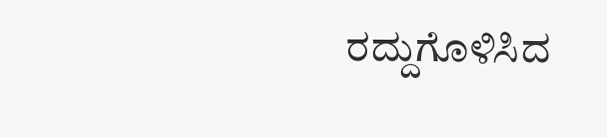ರದ್ದುಗೊಳಿಸಿದ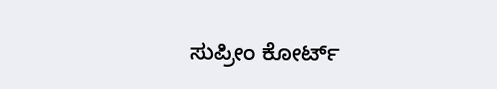ಸುಪ್ರೀಂ ಕೋರ್ಟ್